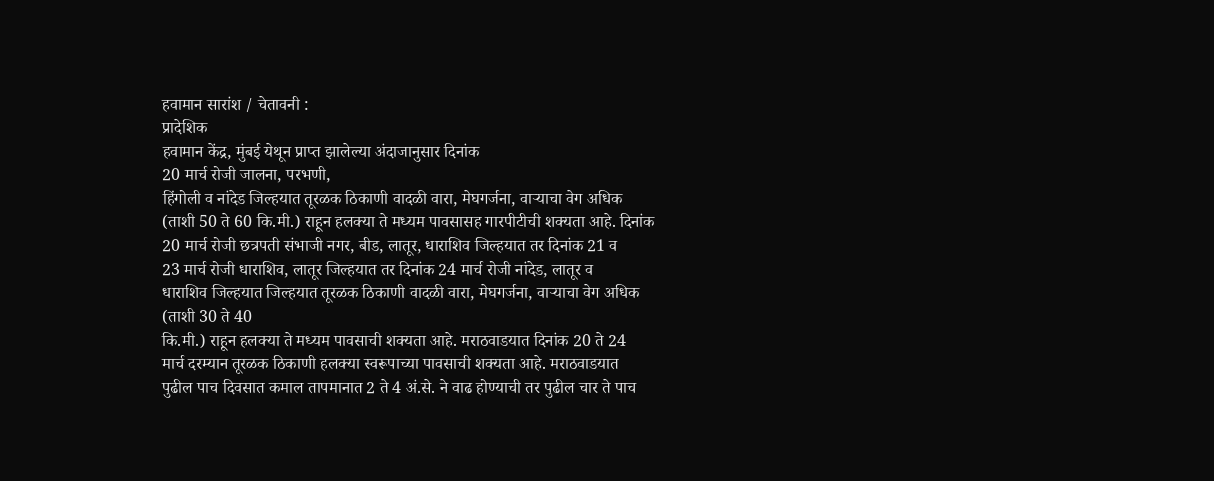हवामान सारांश / चेतावनी :
प्रादेशिक
हवामान केंद्र, मुंबई येथून प्राप्त झालेल्या अंदाजानुसार दिनांक
20 मार्च रोजी जालना, परभणी,
हिंगोली व नांदेड जिल्हयात तूरळक ठिकाणी वादळी वारा, मेघगर्जना, वाऱ्याचा वेग अधिक
(ताशी 50 ते 60 कि.मी.) राहून हलक्या ते मध्यम पावसासह गारपीटीची शक्यता आहे. दिनांक
20 मार्च रोजी छत्रपती संभाजी नगर, बीड, लातूर, धाराशिव जिल्हयात तर दिनांक 21 व
23 मार्च रोजी धाराशिव, लातूर जिल्हयात तर दिनांक 24 मार्च रोजी नांदेड, लातूर व
धाराशिव जिल्हयात जिल्हयात तूरळक ठिकाणी वादळी वारा, मेघगर्जना, वाऱ्याचा वेग अधिक
(ताशी 30 ते 40
कि.मी.) राहून हलक्या ते मध्यम पावसाची शक्यता आहे. मराठवाडयात दिनांक 20 ते 24
मार्च दरम्यान तूरळक ठिकाणी हलक्या स्वरूपाच्या पावसाची शक्यता आहे. मराठवाडयात
पुढील पाच दिवसात कमाल तापमानात 2 ते 4 अं.से. ने वाढ होण्याची तर पुढील चार ते पाच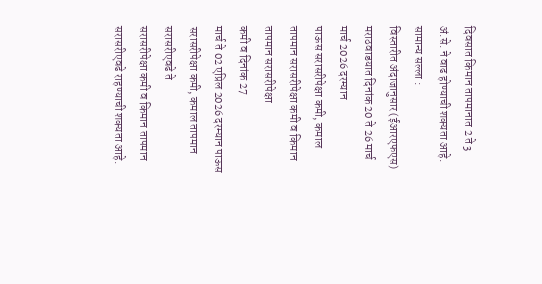दिवसात किमान तापमानात 2 ते 3 अं.से. ने वाढ होण्याची शक्यता आहे.
सामान्य सल्ला :
विस्तारीत अंदाजानुसार (ईआरएफएस)
मराठवाडयात दिनांक 20 ते 26 मार्च मार्च 2026 दरम्यान
पाऊस सरासरीपेक्षा कमी, कमाल तापमान सरासरीपेक्षा कमी व किमान तापमान सरासरीपेक्षा
कमी व दिनांक 27
मार्च ते 02 एप्रिल 2026 दरम्यान पाऊस सरासरीपेक्षा कमी, कमाल तापमान सरासरीएवढे ते
सरासरीपेक्षा कमी व किमान तापमान सरासरीएवढे राहण्याची शक्यता आहे.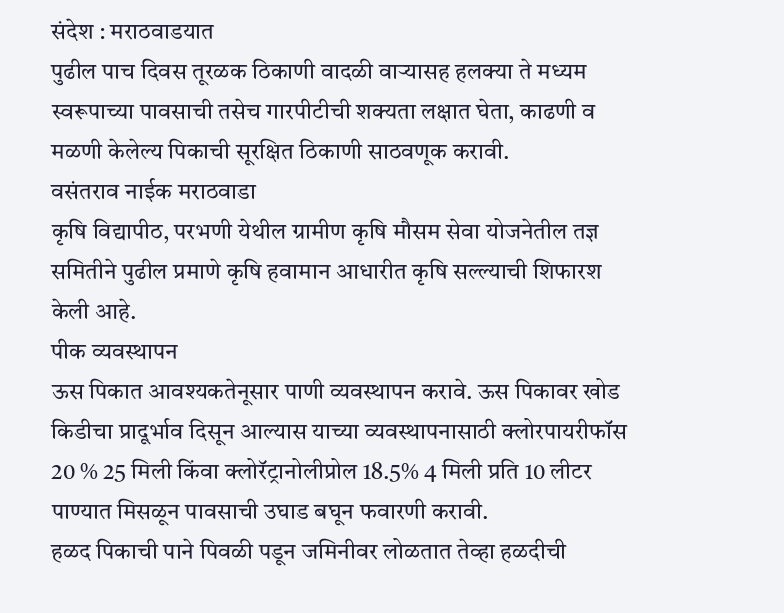संदेश : मराठवाडयात
पुढील पाच दिवस तूरळक ठिकाणी वादळी वाऱ्यासह हलक्या ते मध्यम स्वरूपाच्या पावसाची तसेच गारपीटीची शक्यता लक्षात घेता, काढणी व
मळणी केलेल्य पिकाची सूरक्षित ठिकाणी साठवणूक करावी.
वसंतराव नाईक मराठवाडा
कृषि विद्यापीठ, परभणी येथील ग्रामीण कृषि मौसम सेवा योजनेतील तज्ञ समितीने पुढील प्रमाणे कृषि हवामान आधारीत कृषि सल्ल्याची शिफारश केली आहे.
पीक व्यवस्थापन
ऊस पिकात आवश्यकतेनूसार पाणी व्यवस्थापन करावे. ऊस पिकावर खोड
किडीचा प्रादूर्भाव दिसून आल्यास याच्या व्यवस्थापनासाठी क्लोरपायरीफॉस 20 % 25 मिली किंवा क्लोरॅट्रानोलीप्रोल 18.5% 4 मिली प्रति 10 लीटर पाण्यात मिसळून पावसाची उघाड बघून फवारणी करावी.
हळद पिकाची पाने पिवळी पडून जमिनीवर लोळतात तेव्हा हळदीची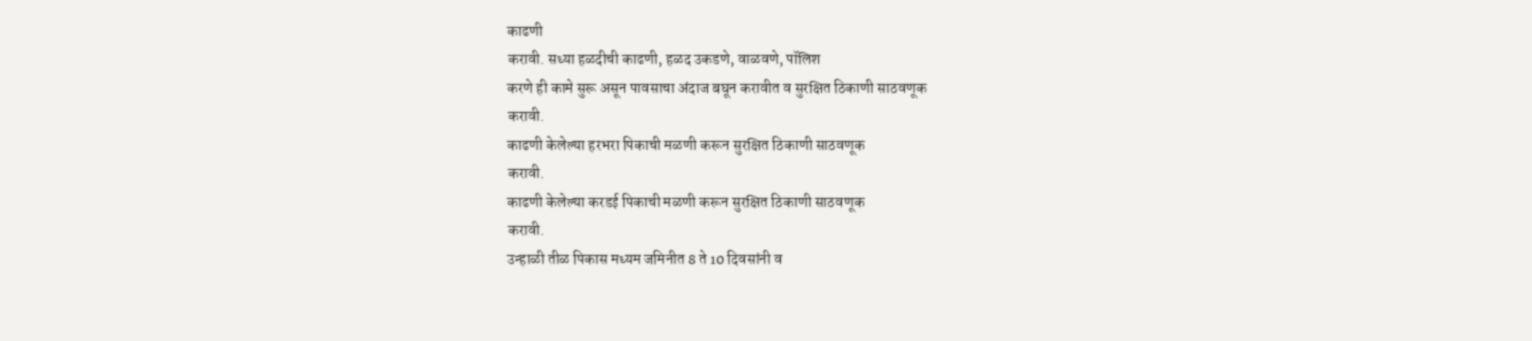काढणी
करावी. सध्या हळदीची काढणी, हळद उकडणे, वाळवणे, पॉलिश
करणे ही कामे सुरू असून पावसाचा अंदाज बघून करावीत व सुरक्षित ठिकाणी साठवणूक
करावी.
काढणी केलेल्या हरभरा पिकाची मळणी करून सुरक्षित ठिकाणी साठवणूक
करावी.
काढणी केलेल्या करडई पिकाची मळणी करून सुरक्षित ठिकाणी साठवणूक
करावी.
उन्हाळी तीळ पिकास मध्यम जमिनीत 8 ते 10 दिवसांनी व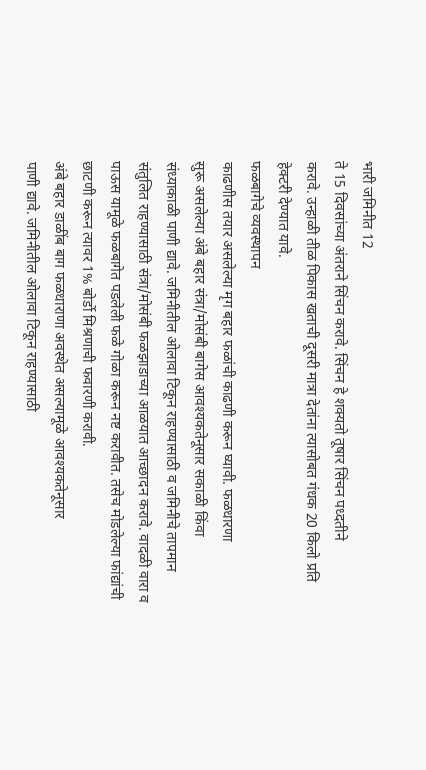भारी जमिनीत 12
ते 15 दिवसांच्या अंतराने सिंचन करावे. सिंचन हे शक्यतो तूषार सिंचन पध्दतीने
करावे. उन्हाळी तीळ पिकास खताची दूसरी मात्रा देतांना त्यासोबत गंधक 20 किलो प्रति
हेक्टरी देण्यात यावे.
फळबागेचे व्यवस्थापन
काढणीस तयार असलेल्या मृग बहार फळांची काढणी करून घ्यावी. फळधारणा
सुरू असलेल्या अंबे बहार संत्रा/मोसंबी बागेस आवश्यकतेनूसार सकाळी किंवा
संध्याकाळी पाणी द्यावे. जमिनीतील ओलावा टिकून राहण्यासाठी व जमिनीचे तापमान
संतुलित राहण्यासाठी संत्रा/मोसंबी फळझाडाच्या आळयात आच्छादन करावे. वादळी वारा व
पाऊस यामूळे फळबागेत पडलेली फळे गोळा करून नष्ट करावीत. तसेच मोडलेल्या फांद्यांची
छाटणी करून त्यावर 1% बोर्डो मिश्रणाची फवारणी करावी.
अंबे बहार डाळींब बाग फळधाराणा अवस्थेत असल्यामूळे आवश्यकतेनूसार
पाणी द्यावे. जमिनीतील ओलावा टिकून राहण्यासाठी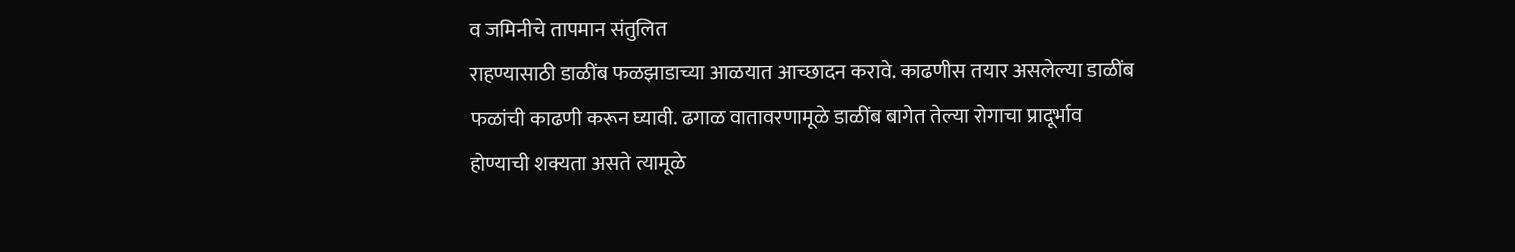व जमिनीचे तापमान संतुलित
राहण्यासाठी डाळींब फळझाडाच्या आळयात आच्छादन करावे. काढणीस तयार असलेल्या डाळींब
फळांची काढणी करून घ्यावी. ढगाळ वातावरणामूळे डाळींब बागेत तेल्या रोगाचा प्रादूर्भाव
होण्याची शक्यता असते त्यामूळे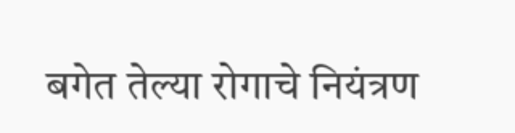बगेत तेल्या रोगाचे नियंत्रण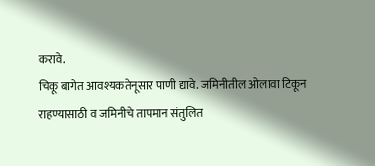करावे.
चिकू बागेत आवश्यकतेनूसार पाणी द्यावे. जमिनीतील ओलावा टिकून
राहण्यासाठी व जमिनीचे तापमान संतुलित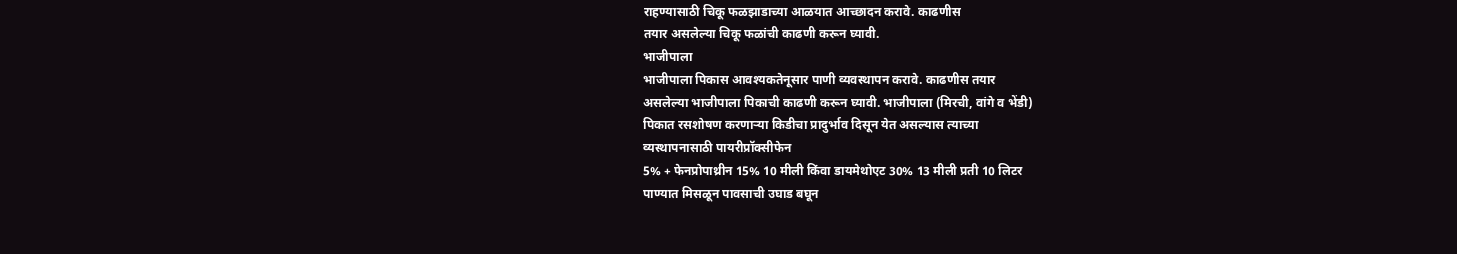राहण्यासाठी चिकू फळझाडाच्या आळयात आच्छादन करावे. काढणीस
तयार असलेल्या चिकू फळांची काढणी करून घ्यावी.
भाजीपाला
भाजीपाला पिकास आवश्यकतेनूसार पाणी व्यवस्थापन करावे. काढणीस तयार
असलेल्या भाजीपाला पिकाची काढणी करून घ्यावी. भाजीपाला (मिरची, वांगे व भेंडी)
पिकात रसशोषण करणाऱ्या किडीचा प्रादुर्भाव दिसून येत असल्यास त्याच्या
व्यस्थापनासाठी पायरीप्रॉक्सीफेन
5% + फेनप्रोपाथ्रीन 15% 10 मीली किंवा डायमेथोएट 30% 13 मीली प्रती 10 लिटर
पाण्यात मिसळून पावसाची उघाड बघून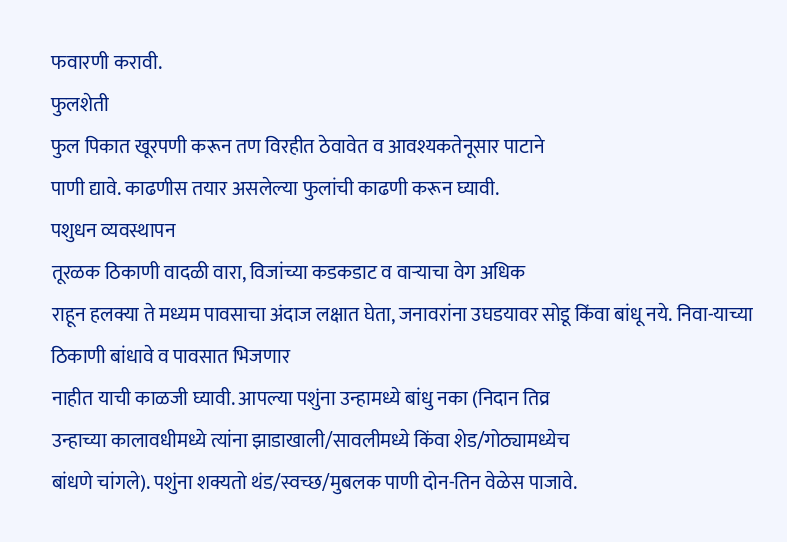फवारणी करावी.
फुलशेती
फुल पिकात खूरपणी करून तण विरहीत ठेवावेत व आवश्यकतेनूसार पाटाने
पाणी द्यावे. काढणीस तयार असलेल्या फुलांची काढणी करून घ्यावी.
पशुधन व्यवस्थापन
तूरळक ठिकाणी वादळी वारा, विजांच्या कडकडाट व वाऱ्याचा वेग अधिक
राहून हलक्या ते मध्यम पावसाचा अंदाज लक्षात घेता, जनावरांना उघडयावर सोडू किंवा बांधू नये. निवा-याच्या ठिकाणी बांधावे व पावसात भिजणार
नाहीत याची काळजी घ्यावी. आपल्या पशुंना उन्हामध्ये बांधु नका (निदान तिव्र
उन्हाच्या कालावधीमध्ये त्यांना झाडाखाली/सावलीमध्ये किंवा शेड/गोठ्यामध्येच
बांधणे चांगले). पशुंना शक्यतो थंड/स्वच्छ/मुबलक पाणी दोन-तिन वेळेस पाजावे.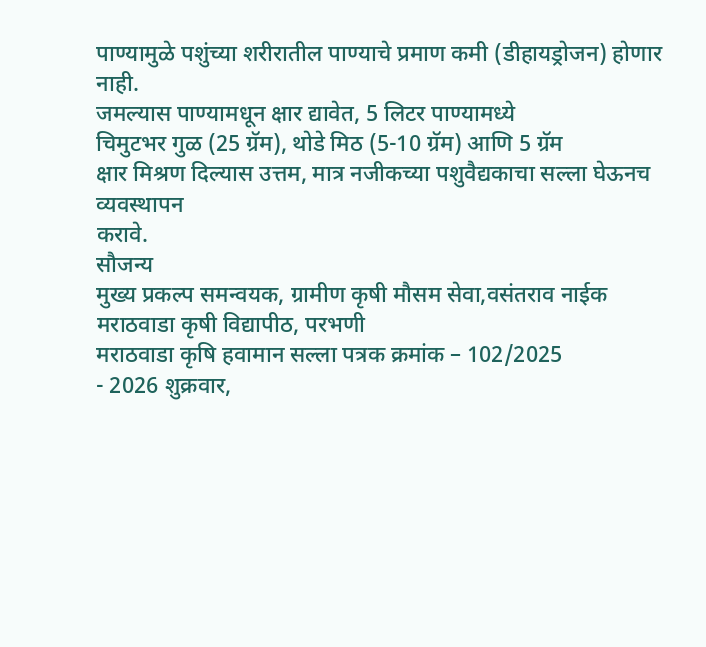पाण्यामुळे पशुंच्या शरीरातील पाण्याचे प्रमाण कमी (डीहायड्रोजन) होणार नाही.
जमल्यास पाण्यामधून क्षार द्यावेत, 5 लिटर पाण्यामध्ये
चिमुटभर गुळ (25 ग्रॅम), थोडे मिठ (5-10 ग्रॅम) आणि 5 ग्रॅम
क्षार मिश्रण दिल्यास उत्तम, मात्र नजीकच्या पशुवैद्यकाचा सल्ला घेऊनच व्यवस्थापन
करावे.
सौजन्य
मुख्य प्रकल्प समन्वयक, ग्रामीण कृषी मौसम सेवा,वसंतराव नाईक
मराठवाडा कृषी विद्यापीठ, परभणी
मराठवाडा कृषि हवामान सल्ला पत्रक क्रमांक – 102/2025
- 2026 शुक्रवार,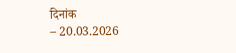दिनांक
– 20.03.2026